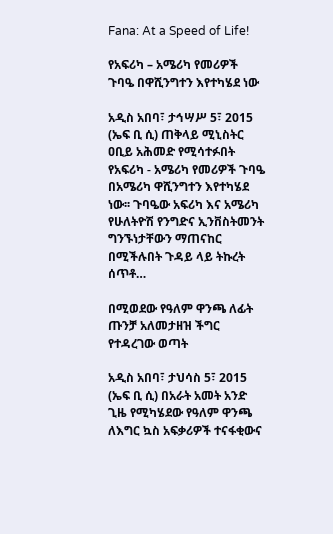Fana: At a Speed of Life!

የአፍሪካ – አሜሪካ የመሪዎች ጉባዔ በዋሺንግተን እየተካሄደ ነው

አዲስ አበባ፣ ታኅሣሥ 5፣ 2015 (ኤፍ ቢ ሲ) ጠቅላይ ሚኒስትር ዐቢይ አሕመድ የሚሳተፉበት የአፍሪካ - አሜሪካ የመሪዎች ጉባዔ በአሜሪካ ዋሺንግተን እየተካሄደ ነው፡፡ ጉባዔው አፍሪካ እና አሜሪካ የሁለትዮሽ የንግድና ኢንቨስትመንት ግንኙነታቸውን ማጠናከር በሚችሉበት ጉዳይ ላይ ትኩረት ሰጥቶ…

በሚወደው የዓለም ዋንጫ ለፊት ጡንቻ አለመታዘዝ ችግር የተዳረገው ወጣት

አዲስ አበባ፣ ታህሳስ 5፣ 2015 (ኤፍ ቢ ሲ) በአራት አመት አንድ ጊዜ የሚካሄደው የዓለም ዋንጫ ለእግር ኳስ አፍቃሪዎች ተናፋቂውና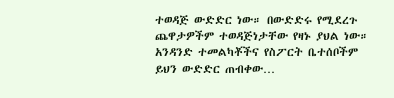ተወዳጅ ውድድር ነው። በውድድሩ የሚደረጉ ጨዋታዎችም ተወዳጅነታቸው የዛኑ ያህል ነው። አንዳንድ ተመልካቾችና የስፖርት ቤተሰቦችም ይህን ውድድር ጠብቀው…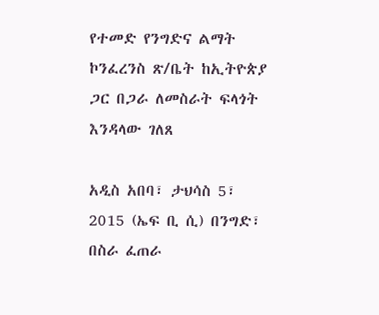የተመድ የንግድና ልማት ኮንፈረንስ ጽ/ቤት ከኢትዮጵያ ጋር በጋራ ለመስራት ፍላጎት እንዳላው ገለጸ

አዲስ አበባ፣ ታህሳስ 5፣ 2015 (ኤፍ ቢ ሲ) በንግድ፣ በስራ ፈጠራ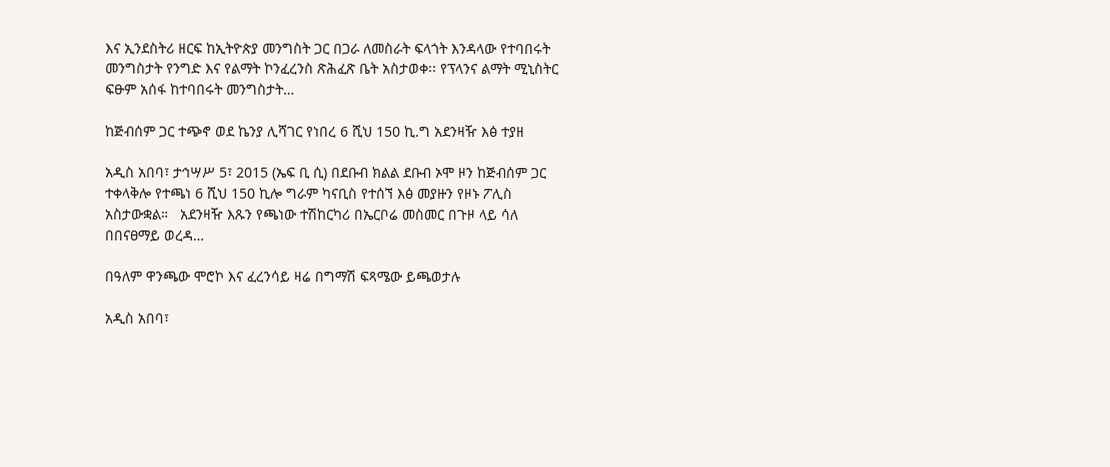እና ኢንደስትሪ ዘርፍ ከኢትዮጵያ መንግስት ጋር በጋራ ለመስራት ፍላጎት እንዳላው የተባበሩት መንግስታት የንግድ እና የልማት ኮንፈረንስ ጽሕፈጽ ቤት አስታወቀ፡፡ የፕላንና ልማት ሚኒስትር ፍፁም አሰፋ ከተባበሩት መንግስታት…

ከጅብሰም ጋር ተጭኖ ወደ ኬንያ ሊሻገር የነበረ 6 ሺህ 150 ኪ.ግ አደንዛዥ እፅ ተያዘ

አዲስ አበባ፣ ታኅሣሥ 5፣ 2015 (ኤፍ ቢ ሲ) በደቡብ ክልል ደቡብ ኦሞ ዞን ከጅብሰም ጋር ተቀላቅሎ የተጫነ 6 ሺህ 150 ኪሎ ግራም ካናቢስ የተሰኘ እፅ መያዙን የዞኑ ፖሊስ አስታውቋል።   አደንዛዥ እጹን የጫነው ተሽከርካሪ በኤርቦሬ መስመር በጉዞ ላይ ሳለ በበናፀማይ ወረዳ…

በዓለም ዋንጫው ሞሮኮ እና ፈረንሳይ ዛሬ በግማሽ ፍጻሜው ይጫወታሉ

አዲስ አበባ፣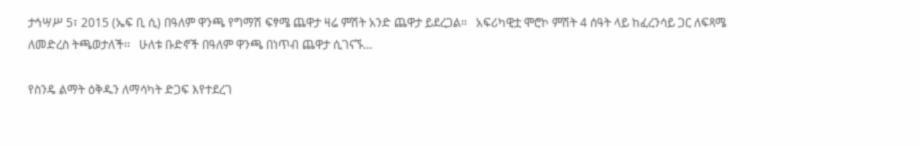ታኅሣሥ 5፣ 2015 (ኤፍ ቢ ሲ) በዓለም ዋንጫ የግማሽ ፍፃሜ ጨዋታ ዛሬ ምሽት አንድ ጨዋታ ይደረጋል።   አፍሪካዊቷ ሞሮኮ ምሽት 4 ሰዓት ላይ ከፈረንሳይ ጋር ለፍጻሜ ለመድረስ ትጫወታለች፡፡   ሁለቱ ቡድኖች በዓለም ዋንጫ በነጥብ ጨዋታ ሲገናኙ…

የስንዴ ልማት ዕቅዱን ለማሳካት ድጋፍ እየተደረገ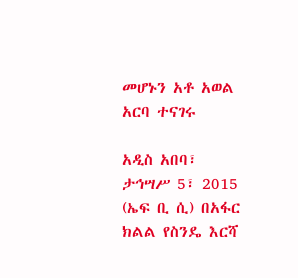መሆኑን አቶ አወል አርባ ተናገሩ

አዲስ አበባ፣ ታኅሣሥ 5፣ 2015 (ኤፍ ቢ ሲ) በአፋር ክልል የስንዴ እርሻ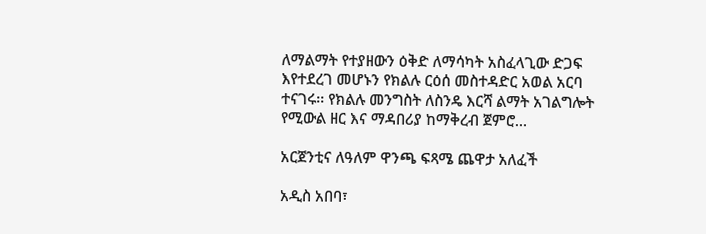ለማልማት የተያዘውን ዕቅድ ለማሳካት አስፈላጊው ድጋፍ እየተደረገ መሆኑን የክልሉ ርዕሰ መስተዳድር አወል አርባ ተናገሩ፡፡ የክልሉ መንግስት ለስንዴ እርሻ ልማት አገልግሎት የሚውል ዘር እና ማዳበሪያ ከማቅረብ ጀምሮ…

አርጀንቲና ለዓለም ዋንጫ ፍጻሜ ጨዋታ አለፈች

አዲስ አበባ፣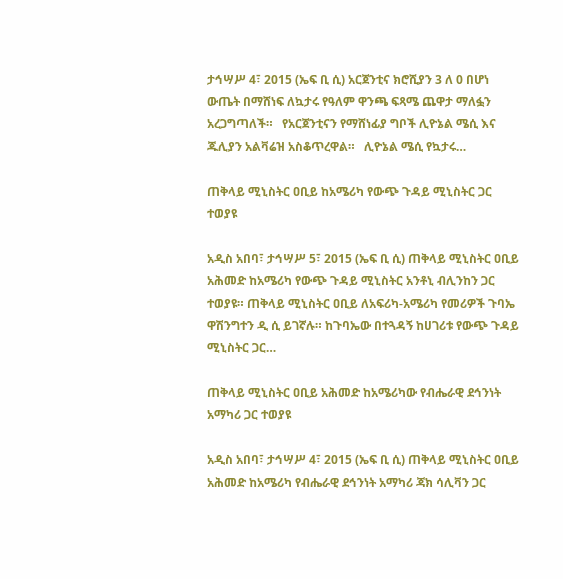ታኅሣሥ 4፣ 2015 (ኤፍ ቢ ሲ) አርጀንቲና ክሮሺያን 3 ለ 0 በሆነ ውጤት በማሸነፍ ለኳታሩ የዓለም ዋንጫ ፍጻሜ ጨዋታ ማለፏን አረጋግጣለች።   የአርጀንቲናን የማሸነፊያ ግቦች ሊዮኔል ሜሲ እና ጁሊያን አልቫሬዝ አስቆጥረዋል።   ሊዮኔል ሜሲ የኳታሩ…

ጠቅላይ ሚኒስትር ዐቢይ ከአሜሪካ የውጭ ጉዳይ ሚኒስትር ጋር ተወያዩ

አዲስ አበባ፣ ታኅሣሥ 5፣ 2015 (ኤፍ ቢ ሲ) ጠቅላይ ሚኒስትር ዐቢይ አሕመድ ከአሜሪካ የውጭ ጉዳይ ሚኒስትር አንቶኒ ብሊንከን ጋር ተወያዩ። ጠቅላይ ሚኒስትር ዐቢይ ለአፍሪካ-አሜሪካ የመሪዎች ጉባኤ ዋሽንግተን ዲ ሲ ይገኛሉ። ከጉባኤው በተጓዳኝ ከሀገሪቱ የውጭ ጉዳይ ሚኒስትር ጋር…

ጠቅላይ ሚኒስትር ዐቢይ አሕመድ ከአሜሪካው የብሔራዊ ደኅንነት አማካሪ ጋር ተወያዩ

አዲስ አበባ፣ ታኅሣሥ 4፣ 2015 (ኤፍ ቢ ሲ) ጠቅላይ ሚኒስትር ዐቢይ አሕመድ ከአሜሪካ የብሔራዊ ደኅንነት አማካሪ ጃክ ሳሊቫን ጋር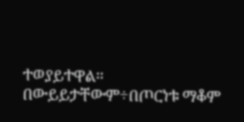ተወያይተዋል። በውይይታቸውም÷በጦርነቱ ማቆም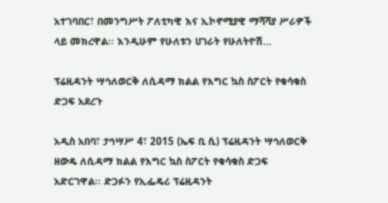አተገባበር፣ በመንግሥት ፖለቲካዊ እና ኢኮኖሚያዊ ማሻሻያ ሥራዎች ላይ መክረዋል፡፡ እንዲሁም የሁለቱን ሀገራት የሁለትዮሽ…

ፕሬዚዳንት ሣኅለወርቅ ለሲዳማ ክልል የእግር ኳስ ስፖርት የቁሳቁስ ድጋፍ አደረጉ

አዲስ አበባ፣ ታኅሣሥ 4፣ 2015 (ኤፍ ቢ ሲ) ፕሬዚዳንት ሣኅለወርቅ ዘውዴ ለሲዳማ ክልል የእግር ኳስ ስፖርት የቁሳቁስ ድጋፍ አድርገዋል፡፡ ድጋፉን የኢፌዴሪ ፕሬዚዳንት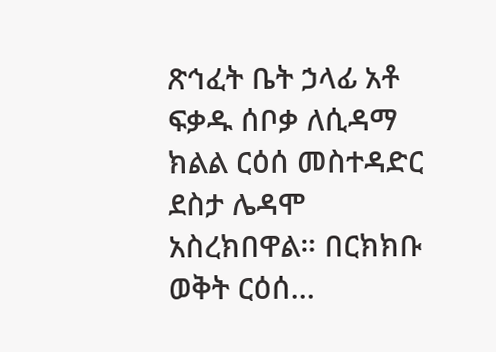ጽኅፈት ቤት ኃላፊ አቶ ፍቃዱ ሰቦቃ ለሲዳማ ክልል ርዕሰ መስተዳድር ደስታ ሌዳሞ አስረክበዋል። በርክክቡ ወቅት ርዕሰ…